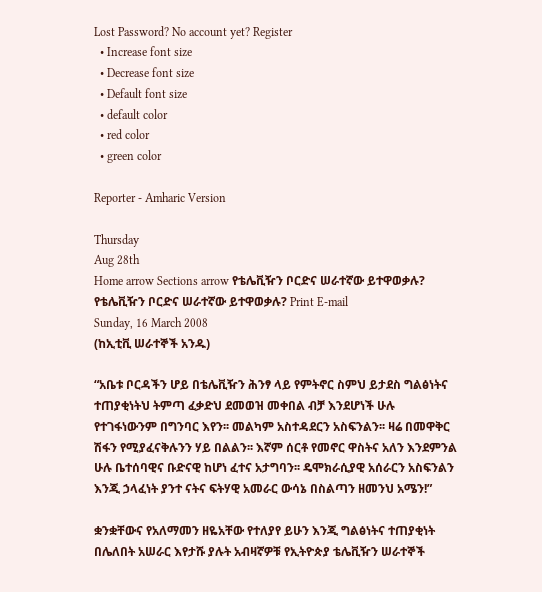Lost Password? No account yet? Register
  • Increase font size
  • Decrease font size
  • Default font size
  • default color
  • red color
  • green color

Reporter - Amharic Version

Thursday
Aug 28th
Home arrow Sections arrow የቴሌቪዥን ቦርድና ሠራተኛው ይተዋወቃሉ?
የቴሌቪዥን ቦርድና ሠራተኛው ይተዋወቃሉ? Print E-mail
Sunday, 16 March 2008
(ከኢቲቪ ሠራተኞች አንዱ)

“አቤቱ ቦርዳችን ሆይ በቴሌቪዥን ሕንፃ ላይ የምትኖር ስምህ ይታደስ ግልፅነትና ተጠያቂነትህ ትምጣ ፈቃድህ ደመወዝ መቀበል ብቻ እንደሆነች ሁሉ የተገፋነውንም በግንባር እየን፡፡ መልካም አስተዳደርን አስፍንልን፡፡ ዛሬ በመዋቅር ሽፋን የሚያፈናቅሉንን ሃይ በልልን፡፡ እኛም ሰርቶ የመኖር ዋስትና አለን እንደምንል ሁሉ ቤተሰባዊና ቡድናዊ ከሆነ ፈተና አታግባን፡፡ ዴሞክራሲያዊ አሰራርን አስፍንልን እንጂ ኃላፈነት ያንተ ናትና ፍትሃዊ አመራር ውሳኔ በስልጣን ዘመንህ አሜን!”

ቋንቋቸውና የአለማመን ዘዬአቸው የተለያየ ይሁን እንጂ ግልፅነትና ተጠያቂነት በሌለበት አሠራር እየታሹ ያሉት አብዛኛዎቹ የኢትዮጵያ ቴሌቪዥን ሠራተኞች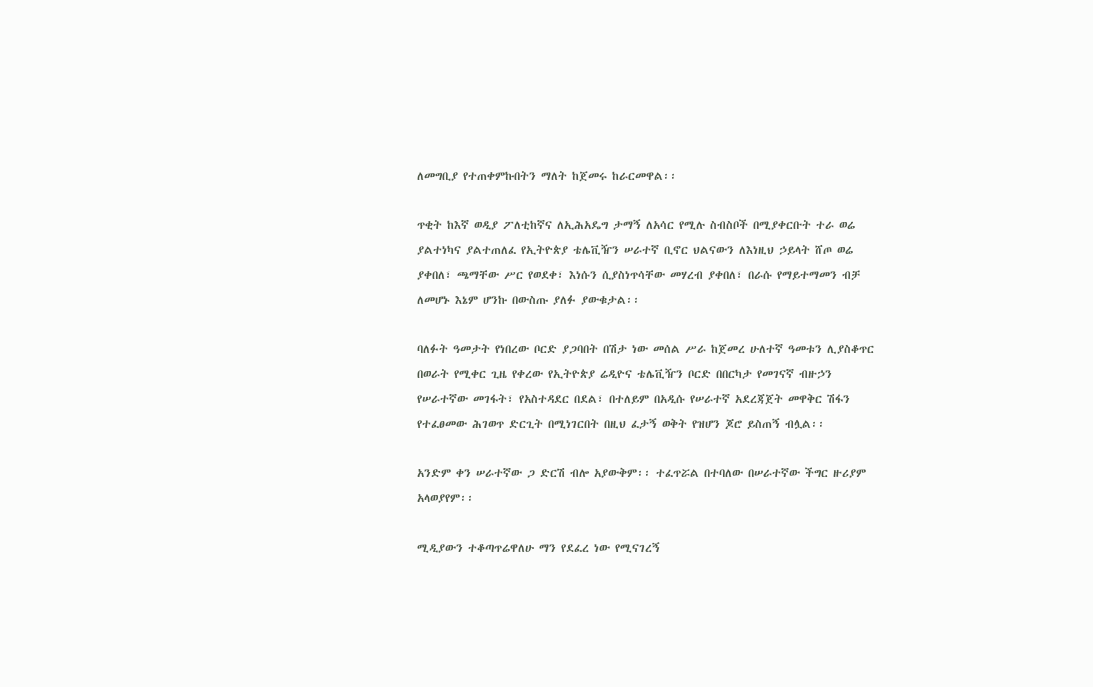ለመግቢያ የተጠቀምኩበትን ማለት ከጀመሩ ከራርመዋል፡፡

ጥቂት ከእኛ ወዲያ ፖለቲከኛና ለኢሕአዴግ ታማኝ ለአሳር የሚሉ ስብስቦች በሚያቀርቡት ተራ ወሬ ያልተነካና ያልተጠለፈ የኢትዮጵያ ቴሌቪዥን ሠራተኛ ቢኖር ህልናውን ለእነዚህ ኃይላት ሸጦ ወሬ ያቀበለ፣ ጫማቸው ሥር የወደቀ፣ እነሱን ሲያስነጥሳቸው መሃረብ ያቀበለ፣ በራሱ የማይተማመን ብቻ ለመሆኑ እኔም ሆንኩ በውስጡ ያለፉ ያውቁታል፡፡

ባለፉት ዓመታት የነበረው ቦርድ ያጋባበት በሽታ ነው መሰል ሥራ ከጀመረ ሁለተኛ ዓመቱን ሊያስቆጥር በወራት የሚቀር ጊዜ የቀረው የኢትዮጵያ ሬዲዮና ቴሌቪዥን ቦርድ በበርካታ የመገናኛ ብዙኃን የሠራተኛው መገፋት፣ የአስተዳደር በደል፣ በተለይም በአዲሱ የሠራተኛ አደረጃጀት መዋቅር ሽፋን የተፈፀመው ሕገወጥ ድርጊት በሚነገርበት በዚህ ፈታኝ ወቅት የዝሆን ጆሮ ይስጠኝ ብሏል፡፡

አንድም ቀን ሠራተኛው ጋ ድርሽ ብሎ አያውቅም፡፡ ተፈጥሯል በተባለው በሠራተኛው ችግር ዙሪያም አላወያየም፡፡

ሚዲያውን ተቆጣጥሬዋለሁ ማን የደፈረ ነው የሚናገረኝ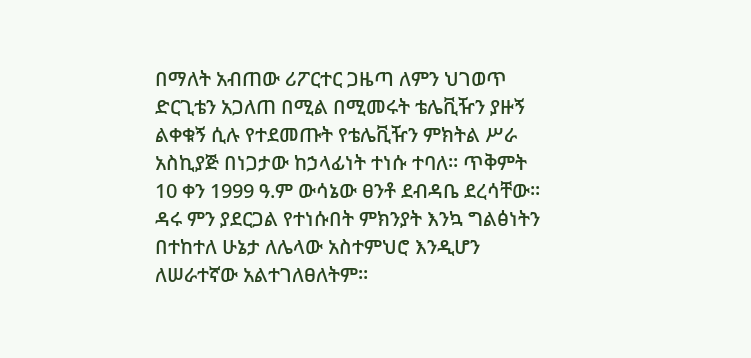በማለት አብጠው ሪፖርተር ጋዜጣ ለምን ህገወጥ ድርጊቴን አጋለጠ በሚል በሚመሩት ቴሌቪዥን ያዙኝ ልቀቁኝ ሲሉ የተደመጡት የቴሌቪዥን ምክትል ሥራ አስኪያጅ በነጋታው ከኃላፊነት ተነሱ ተባለ፡፡ ጥቅምት 10 ቀን 1999 ዓ.ም ውሳኔው ፀንቶ ደብዳቤ ደረሳቸው፡፡ ዳሩ ምን ያደርጋል የተነሱበት ምክንያት እንኳ ግልፅነትን በተከተለ ሁኔታ ለሌላው አስተምህሮ እንዲሆን ለሠራተኛው አልተገለፀለትም፡፡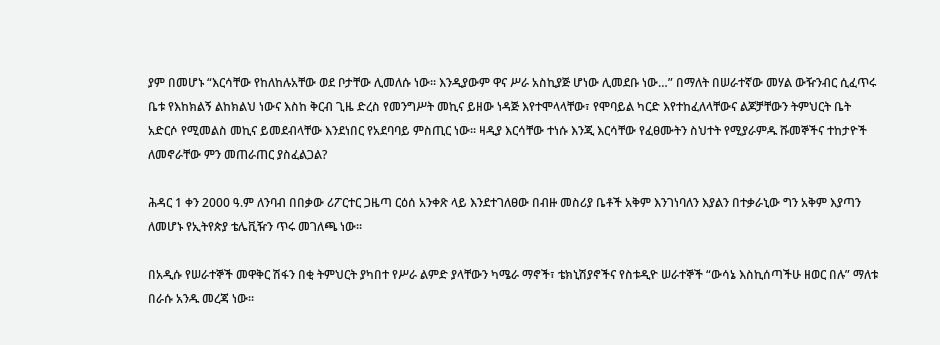ያም በመሆኑ “እርሳቸው የከለከሉአቸው ወደ ቦታቸው ሊመለሱ ነው፡፡ እንዲያውም ዋና ሥራ አስኪያጅ ሆነው ሊመደቡ ነው…” በማለት በሠራተኛው መሃል ውዥንብር ሲፈጥሩ ቤቱ የእከክልኝ ልከክልህ ነውና እስከ ቅርብ ጊዜ ድረስ የመንግሥት መኪና ይዘው ነዳጅ እየተሞላላቸው፣ የሞባይል ካርድ እየተከፈለላቸውና ልጆቻቸውን ትምህርት ቤት አድርሶ የሚመልስ መኪና ይመደብላቸው እንደነበር የአደባባይ ምስጢር ነው፡፡ ዛዲያ እርሳቸው ተነሱ እንጂ እርሳቸው የፈፀሙትን ስህተት የሚያራምዱ ሹመኞችና ተከታዮች ለመኖራቸው ምን መጠራጠር ያስፈልጋል?

ሕዳር 1 ቀን 2000 ዓ.ም ለንባብ በበቃው ሪፖርተር ጋዜጣ ርዕሰ አንቀጽ ላይ እንደተገለፀው በብዙ መስሪያ ቤቶች አቅም እንገነባለን እያልን በተቃራኒው ግን አቅም እያጣን ለመሆኑ የኢትየጵያ ቴሌቪዥን ጥሩ መገለጫ ነው፡፡

በአዲሱ የሠራተኞች መዋቅር ሽፋን በቂ ትምህርት ያካበተ የሥራ ልምድ ያላቸውን ካሜራ ማኖች፣ ቴክኒሽያኖችና የስቱዲዮ ሠራተኞች “ውሳኔ እስኪሰጣችሁ ዘወር በሉ” ማለቱ በራሱ አንዱ መረጃ ነው፡፡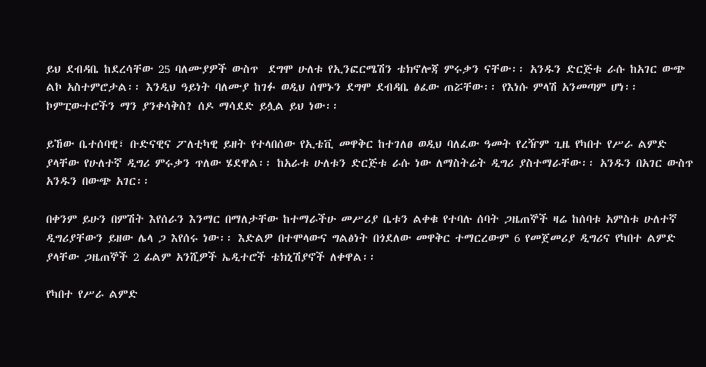ይህ ደብዳቤ ከደረሳቸው 25 ባለሙያዎች ውስጥ  ደግሞ ሁለቱ የኢንፎርሜሽን ቴክኖሎጃ ምሩቃን ናቸው፡፡ አንዱን ድርጅቱ ራሱ ከአገር ውጭ ልኮ አስተምሮታል፡፡ እንዲህ ዓይነት ባለሙያ ከገፉ ወዲህ ሰሞኑን ደግሞ ደብዳቤ ፅፈው ጠሯቸው፡፡ የእነሱ ምላሽ አንመጣም ሆነ፡፡  ኮምፒውተሮችን ማን ያንቀሳቅስ? ሰዶ ማሳደድ ይሏል ይህ ነው፡፡

ይኸው ቤተሰባዊ፣ ቡድናዊና ፖለቲካዊ ይዘት የተላበሰው የኢቴቪ መዋቅር ከተገለፀ ወዲህ ባለፈው ዓመት የረዥም ጊዜ የካበተ የሥራ ልምድ ያላቸው የሁለተኛ ዲግሪ ምሩቃን ጥለው ሄደዋል፡፡ ከአራቱ ሁለቱን ድርጅቱ ራሱ ነው ለማስትሬት ዲግሪ ያስተማራቸው፡፡ አንዱን በአገር ውስጥ አንዱን በውጭ አገር፡፡

በቀንም ይሁን በምሽት እየሰራን እንማር በማለታቸው ከተማራችሁ መሥሪያ ቤቱን ልቀቁ የተባሉ ሰባት ጋዜጠኞች ዛሬ ከሰባቱ አምስቱ ሁለተኛ ዲግሪያቸውን ይዘው ሌላ ጋ እየሰሩ ነው፡፡ እድልዎ በተሞላውና ግልፅነት በጎደለው መዋቅር ተማርረውም 6 የመጀመሪያ ዲግሪና የካበተ ልምድ ያላቸው ጋዜጠኞች 2 ፊልም አንሺዎች ኤዲተሮች ቴክኒሽያኖች ለቀዋል፡፡

የካበተ የሥራ ልምድ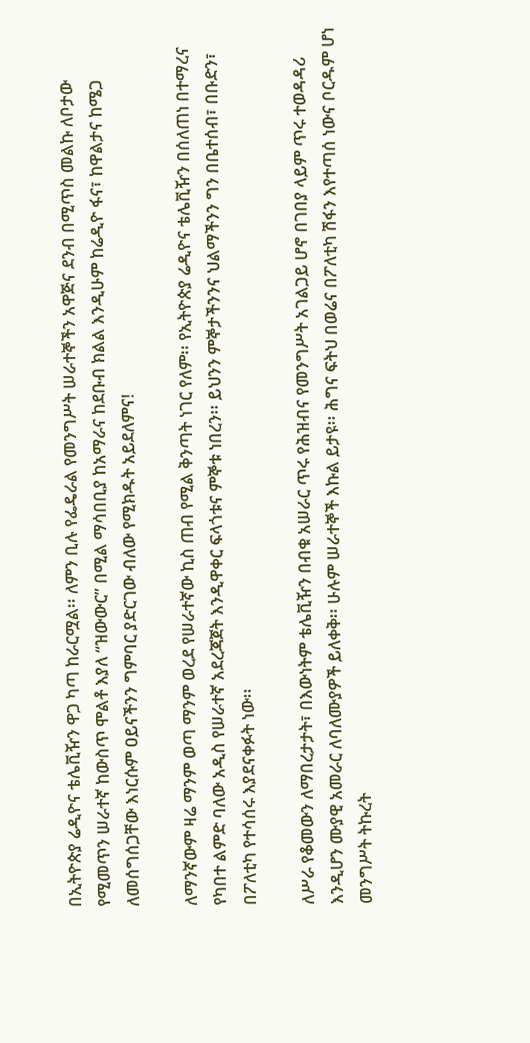በኢትዮጵያ ሬዲዮና ቴሌቪዥን ዋጋ ካጣ ከራርሟል፡፡ ለምን ቢሉ የፌዴራል የመንግሥት ሠራተኞችን አዋጅና ደንብ በሚጥስ መልኩ ለቦታው የሚመጥን ሠራተኛ ከውስጥ ሞልቶ እያለ “ዝውውር” በሚል ማሳበቢያ ከአማራና ከደቡብ ክልል እንዲሁም ከሬዲዮ ፋና፣ ከዋልታና ከሜጋ ለመሰግሰጋቸው እነርሱም ዐይናችንን ግምባር ያድርገው ብለው የሚክዱት አይደለምና!

ለማንኛውም ዛሬ ማንም ወጣ ማንም ወረደ የሠራተኛው ኪስ ጠብ የሚል ቅንጣት ነገር የለም፡፡ የኢትዮጵያ ሬዲዮና ቴሌቪዥን በሰለጠነ በተማረና የካበተ ልምድ ባለው አዲስ የሠራተኛ አደረጃጀት እንዲዋቀር ፍላጎቱና ምኞቱ ነበረን፡፡ ይህንን ምኞታችንንና ህልማችንን ግን በቤተሰብ፣ በቡድን፣ በፖለቲካ የተሳሰሩ እያደናቀፉት ነው፡፡

ለሥራ የቆመውን ለማበረታታት፣ በእውነትም ቴሌቪዥን በብቁ አሠራር ጥሩ የሕዝብና የመንግሥት አገልጋይ ሆኖ በገበያ ላይም ጥሩ ተወዳዳሪ እንዲሆን ሙያዊ አመራር ለባለሙያዎች ይለቀቅ፡፡ ሁሉም ሠራተኞች እኩል ይታዩ፡፡ ሕግና ፍትህ በወሬና በፖለቲካ ሽፋን እየተጣሰ ነውና ቦርዱም ሆነ መንግሥት ትኩረት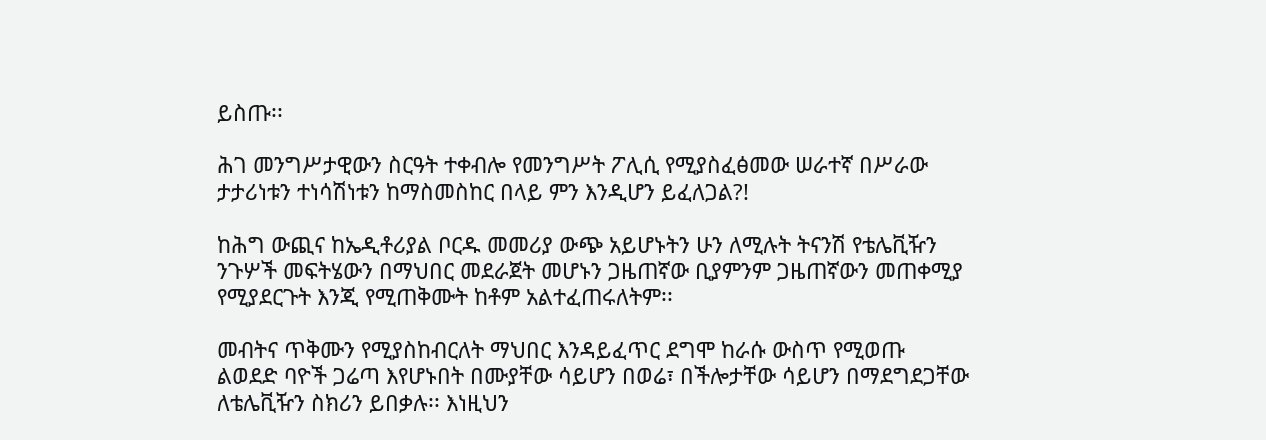ይስጡ፡፡

ሕገ መንግሥታዊውን ስርዓት ተቀብሎ የመንግሥት ፖሊሲ የሚያስፈፅመው ሠራተኛ በሥራው ታታሪነቱን ተነሳሽነቱን ከማስመስከር በላይ ምን እንዲሆን ይፈለጋል?!

ከሕግ ውጪና ከኤዲቶሪያል ቦርዱ መመሪያ ውጭ አይሆኑትን ሁን ለሚሉት ትናንሽ የቴሌቪዥን ንጉሦች መፍትሄውን በማህበር መደራጀት መሆኑን ጋዜጠኛው ቢያምንም ጋዜጠኛውን መጠቀሚያ የሚያደርጉት እንጂ የሚጠቅሙት ከቶም አልተፈጠሩለትም፡፡

መብትና ጥቅሙን የሚያስከብርለት ማህበር እንዳይፈጥር ደግሞ ከራሱ ውስጥ የሚወጡ ልወደድ ባዮች ጋሬጣ እየሆኑበት በሙያቸው ሳይሆን በወሬ፣ በችሎታቸው ሳይሆን በማደግደጋቸው ለቴሌቪዥን ስክሪን ይበቃሉ፡፡ እነዚህን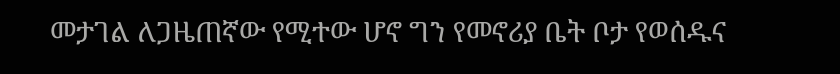መታገል ለጋዜጠኛው የሚተው ሆኖ ግን የመኖሪያ ቤት ቦታ የወሰዱና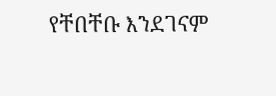የቸበቸቡ እንደገናም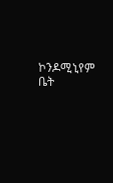ኮንዶሚኒየም ቤት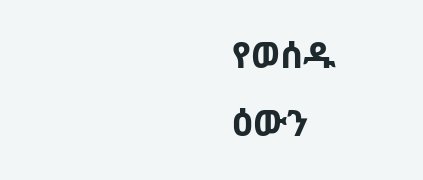የወሰዱ ዕውን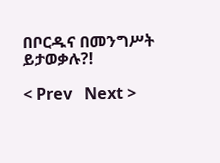በቦርዱና በመንግሥት ይታወቃሉ?!

< Prev   Next >